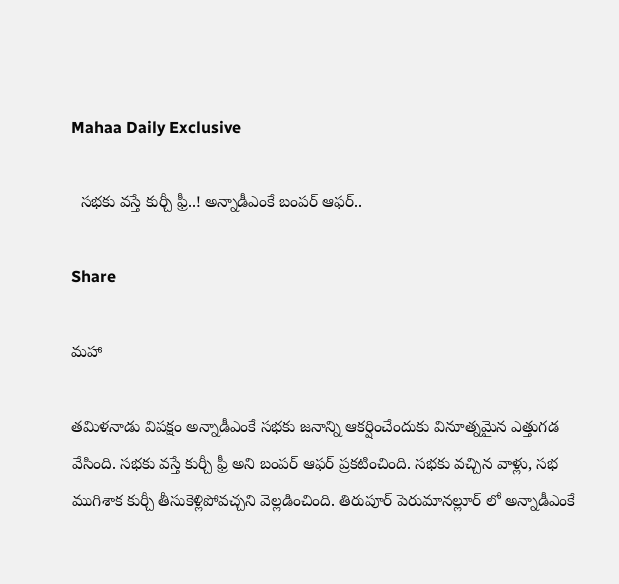Mahaa Daily Exclusive

  సభకు వస్తే కుర్చీ ఫ్రీ..! అన్నాడీఎంకే బంపర్ ఆఫర్..

Share

మహా

తమిళనాడు విపక్షం అన్నాడీఎంకే సభకు జనాన్ని ఆకర్షించేందుకు వినూత్నమైన ఎత్తుగడ వేసింది. సభకు వస్తే కుర్చీ ఫ్రీ అని బంపర్ ఆఫర్ ప్రకటించింది. సభకు వచ్చిన వాళ్లు, సభ ముగిశాక కుర్చీ తీసుకెళ్లిపోవచ్చని వెల్లడించింది. తిరుపూర్ పెరుమానల్లూర్ లో అన్నాడీఎంకే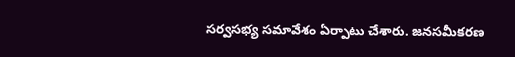సర్వసభ్య సమావేశం ఏర్పాటు చేశారు. జనసమీకరణ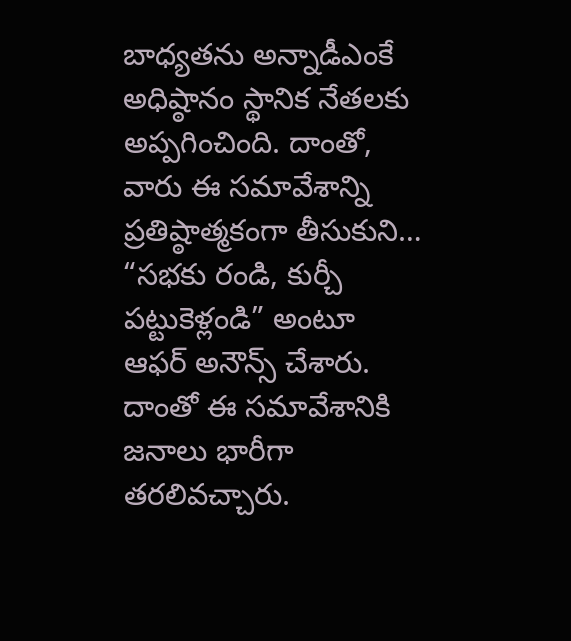బాధ్యతను అన్నాడీఎంకే అధిష్ఠానం స్థానిక నేతలకు అప్పగించింది. దాంతో, వారు ఈ సమావేశాన్ని ప్రతిష్ఠాత్మకంగా తీసుకుని… “సభకు రండి, కుర్చీ పట్టుకెళ్లండి” అంటూ ఆఫర్ అనౌన్స్ చేశారు. దాంతో ఈ సమావేశానికి జనాలు భారీగా తరలివచ్చారు.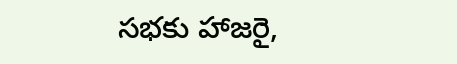సభకు హాజరై,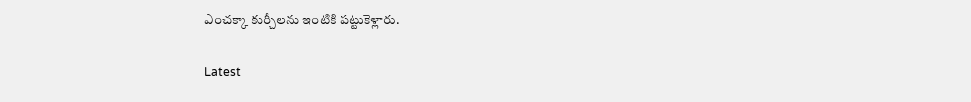ఎంచక్కా కుర్చీలను ఇంటికి పట్టుకెళ్లారు.

Latest